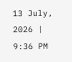13 July, 2026 | 9:36 PM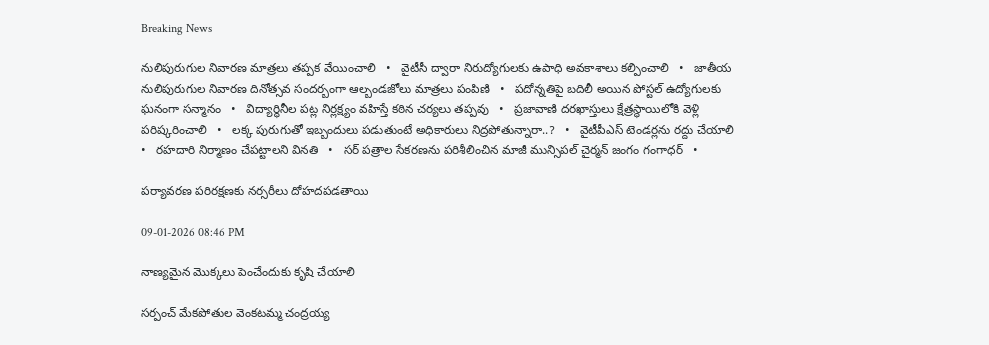Breaking News

నులిపురుగుల నివారణ మాత్రలు తప్పక వేయించాలి   •   వైటీసీ ద్వారా నిరుద్యోగులకు ఉపాధి అవకాశాలు కల్పించాలి   •   జాతీయ నులిపురుగుల నివారణ దినోత్సవ సందర్బంగా ఆల్బండజోలు మాత్రలు పంపిణి   •   పదోన్నతిపై బదిలీ అయిన పోస్టల్ ఉద్యోగులకు ఘనంగా సన్మానం   •   విద్యార్థినీల పట్ల నిర్లక్ష్యం వహిస్తే కఠిన చర్యలు తప్పవు   •   ప్రజావాణి దరఖాస్తులు క్షేత్రస్థాయిలోకి వెళ్లి పరిష్కరించాలి   •   లక్క పురుగుతో ఇబ్బందులు పడుతుంటే అధికారులు నిద్రపోతున్నారా..?   •   వైటీపీఎస్ టెండర్లను రద్దు చేయాలి   •   రహదారి నిర్మాణం చేప‌ట్టాల‌ని వినతి   •   సర్ పత్రాల సేకరణను పరిశీలించిన మాజీ మున్సిపల్ చైర్మన్ జంగం గంగాధర్   •

పర్యావరణ పరిరక్షణకు నర్సరీలు దోహదపడతాయి

09-01-2026 08:46 PM

నాణ్యమైన మొక్కలు పెంచేందుకు కృషి చేయాలి

సర్పంచ్ మేకపోతుల వెంకటమ్మ చంద్రయ్య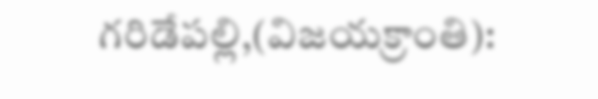గరిడేపల్లి,(విజయక్రాంతి):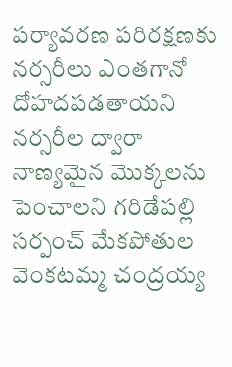పర్యావరణ పరిరక్షణకు నర్సరీలు ఎంతగానో దోహదపడతాయని నర్సరీల ద్వారా నాణ్యమైన మొక్కలను పెంచాలని గరిడేపల్లి సర్పంచ్ మేకపోతుల వెంకటమ్మ చంద్రయ్య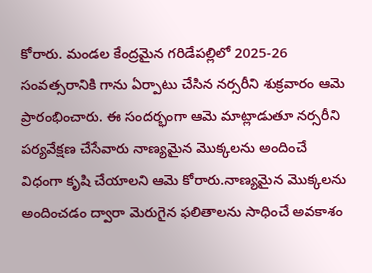కోరారు. మండల కేంద్రమైన గరిడేపల్లిలో 2025-26 సంవత్సరానికి గాను ఏర్పాటు చేసిన నర్సరీని శుక్రవారం ఆమె ప్రారంభించారు. ఈ సందర్భంగా ఆమె మాట్లాడుతూ నర్సరీని పర్యవేక్షణ చేసేవారు నాణ్యమైన మొక్కలను అందించే విధంగా కృషి చేయాలని ఆమె కోరారు.నాణ్యమైన మొక్కలను అందించడం ద్వారా మెరుగైన ఫలితాలను సాధించే అవకాశం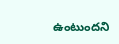ఉంటుందని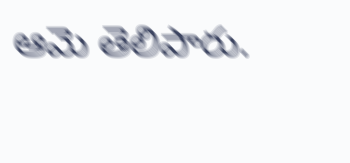ఆమె తెలిపారు.